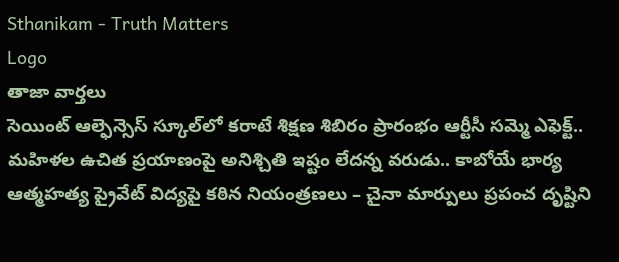Sthanikam - Truth Matters
Logo
తాజా వార్తలు
సెయింట్ ఆల్ఫెన్సెస్ స్కూల్‌లో కరాటే శిక్షణ శిబిరం ప్రారంభం ఆర్టీసీ సమ్మె ఎఫెక్ట్.. మహిళల ఉచిత ప్రయాణంపై అనిశ్చితి ఇష్టం లేదన్న వరుడు.. కాబోయే భార్య ఆత్మహత్య ప్రైవేట్ విద్యపై కఠిన నియంత్రణలు – చైనా మార్పులు ప్రపంచ దృష్టిని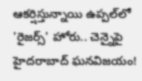ఆకర్షిస్తున్నాయి ఉప్పల్‌లో 'రైజర్స్' హోరు.. చెన్నైపై హైదరాబాద్ ఘనవిజయం!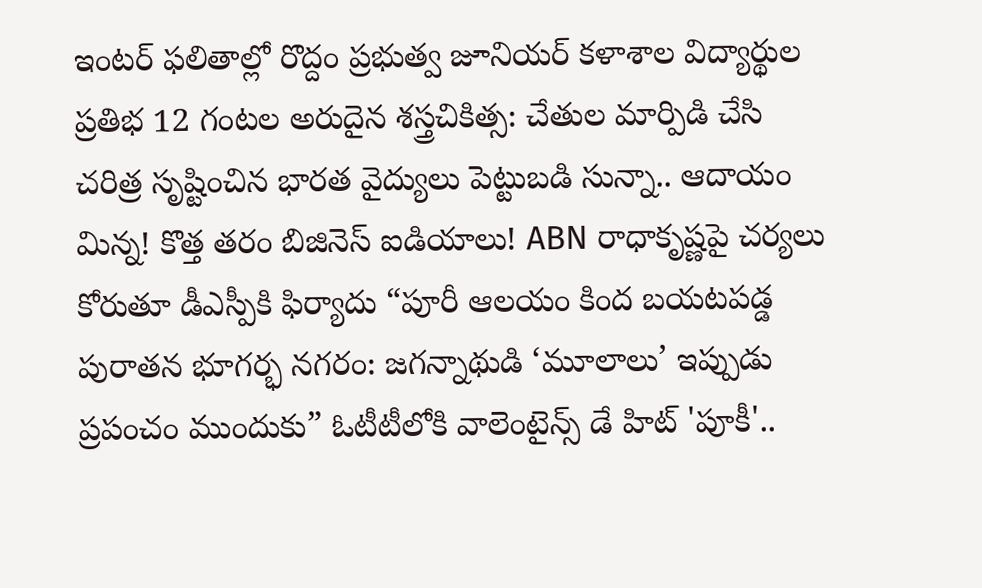ఇంటర్ ఫలితాల్లో రొద్దం ప్రభుత్వ జూనియర్ కళాశాల విద్యార్థుల ప్రతిభ 12 గంటల అరుదైన శస్త్రచికిత్స: చేతుల మార్పిడి చేసి చరిత్ర సృష్టించిన భారత వైద్యులు పెట్టుబడి సున్నా.. ఆదాయం మిన్న! కొత్త తరం బిజినెస్ ఐడియాలు! ABN రాధాకృష్ణపై చర్యలు కోరుతూ డీఎస్పీకి ఫిర్యాదు “పూరీ ఆలయం కింద బయటపడ్డ పురాతన భూగర్భ నగరం: జగన్నాథుడి ‘మూలాలు’ ఇప్పుడు ప్రపంచం ముందుకు” ఓటీటీలోకి వాలెంటైన్స్ డే హిట్ 'పూకీ'..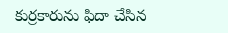కుర్రకారును ఫిదా చేసిన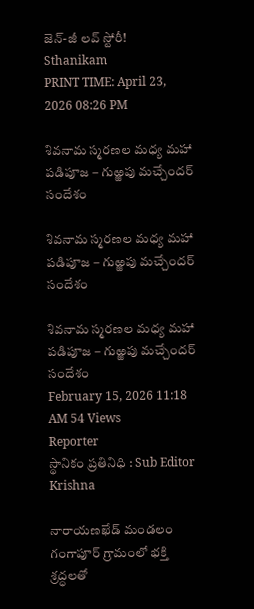జెన్-జీ లవ్ స్టోరీ!
Sthanikam
PRINT TIME: April 23, 2026 08:26 PM

శివనామ స్మరణల మధ్య మహా పడిపూజ – గుఱ్ఱపు మచ్చేందర్ సందేశం

శివనామ స్మరణల మధ్య మహా పడిపూజ – గుఱ్ఱపు మచ్చేందర్ సందేశం

శివనామ స్మరణల మధ్య మహా పడిపూజ – గుఱ్ఱపు మచ్చేందర్ సందేశం
February 15, 2026 11:18 AM 54 Views
Reporter
స్థానికం ప్రతినిధి : Sub Editor
Krishna

నారాయణఖేడ్ మండలం గంగాపూర్ గ్రామంలో భక్తి శ్రద్ధలతో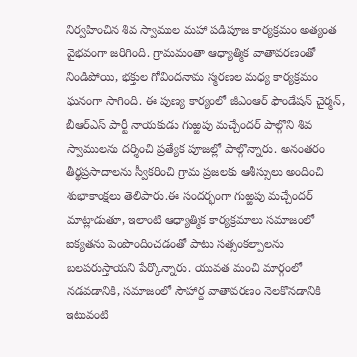నిర్వహించిన శివ స్వాముల మహా పడిపూజ కార్యక్రమం అత్యంత వైభవంగా జరిగింది. గ్రామమంతా ఆధ్యాత్మిక వాతావరణంతో నిండిపోయి, భక్తుల గోవిందనామ స్మరణల మధ్య కార్యక్రమం ఘనంగా సాగింది. ఈ పుణ్య కార్యంలో జీఎంఆర్ ఫౌండేషన్ చైర్మన్, బీఆర్ఎస్ పార్టీ నాయకుడు గుఱ్ఱపు మచ్చేందర్ పాల్గొని శివ స్వాములను దర్శించి ప్రత్యేక పూజల్లో పాల్గొన్నారు. అనంతరం తీర్థప్రసాదాలను స్వీకరించి గ్రామ ప్రజలకు ఆశీస్సులు అందించి శుభాకాంక్షలు తెలిపారు.ఈ సందర్భంగా గుఱ్ఱపు మచ్చేందర్ మాట్లాడుతూ, ఇలాంటి ఆధ్యాత్మిక కార్యక్రమాలు సమాజంలో ఐక్యతను పెంపొందించడంతో పాటు సత్సంకల్పాలను బలపరుస్తాయని పేర్కొన్నారు. యువత మంచి మార్గంలో నడవడానికి, సమాజంలో సౌహార్ద వాతావరణం నెలకొనడానికి ఇటువంటి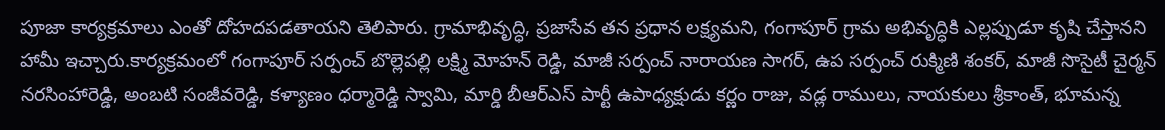పూజా కార్యక్రమాలు ఎంతో దోహదపడతాయని తెలిపారు. గ్రామాభివృద్ధి, ప్రజాసేవ తన ప్రధాన లక్ష్యమని, గంగాపూర్ గ్రామ అభివృద్ధికి ఎల్లప్పుడూ కృషి చేస్తానని హామీ ఇచ్చారు.కార్యక్రమంలో గంగాపూర్ సర్పంచ్ బొల్లెపల్లి లక్ష్మి మోహన్ రెడ్డి, మాజీ సర్పంచ్ నారాయణ సాగర్, ఉప సర్పంచ్ రుక్మిణి శంకర్, మాజీ సొసైటీ చైర్మన్ నరసింహారెడ్డి, అంబటి సంజీవరెడ్డి, కళ్యాణం ధర్మారెడ్డి స్వామి, మార్డి బీఆర్ఎస్ పార్టీ ఉపాధ్యక్షుడు కర్ణం రాజు, వడ్ల రాములు, నాయకులు శ్రీకాంత్, భూమన్న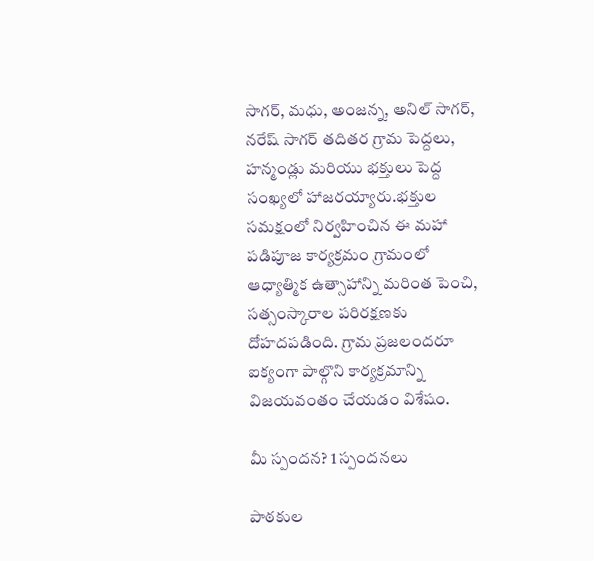సాగర్, మధు, అంజన్న, అనిల్ సాగర్, నరేష్ సాగర్ తదితర గ్రామ పెద్దలు, హన్మండ్లు మరియు భక్తులు పెద్ద సంఖ్యలో హాజరయ్యారు.భక్తుల సమక్షంలో నిర్వహించిన ఈ మహా పడిపూజ కార్యక్రమం గ్రామంలో ఆధ్యాత్మిక ఉత్సాహాన్ని మరింత పెంచి, సత్సంస్కారాల పరిరక్షణకు దోహదపడింది. గ్రామ ప్రజలందరూ ఐక్యంగా పాల్గొని కార్యక్రమాన్ని విజయవంతం చేయడం విశేషం.

మీ స్పందన? 1 స్పందనలు

పాఠకుల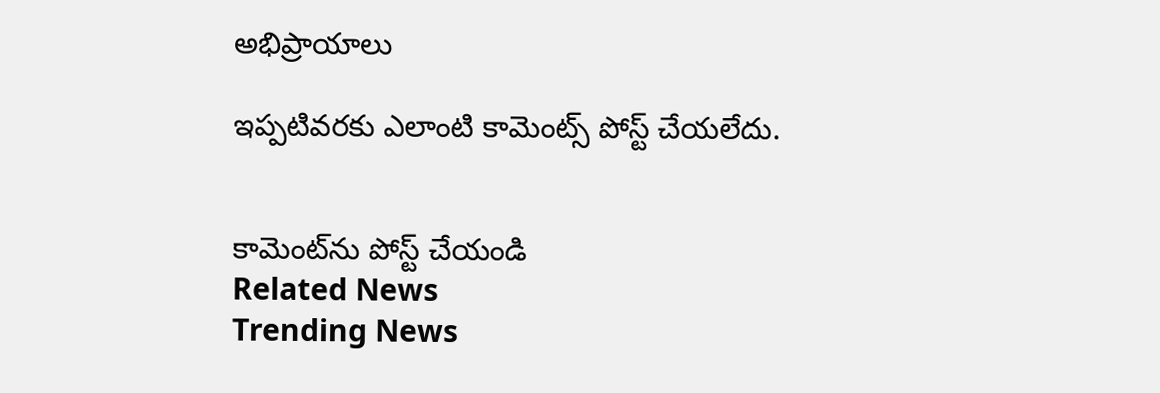అభిప్రాయాలు

ఇప్పటివరకు ఎలాంటి కామెంట్స్ పోస్ట్ చేయలేదు.


కామెంట్‌ను పోస్ట్ చేయండి
Related News
Trending News